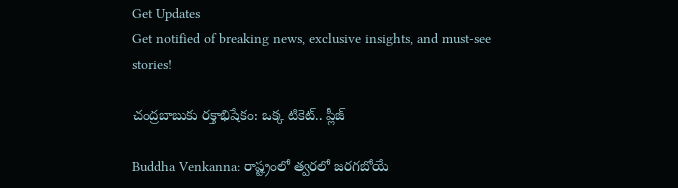Get Updates
Get notified of breaking news, exclusive insights, and must-see stories!

చంద్రబాబుకు రక్తాభిషేకం: ఒక్క టికెట్.. ప్లీజ్

Buddha Venkanna: రాష్ట్రంలో త్వరలో జరగబోయే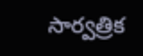సార్వత్రిక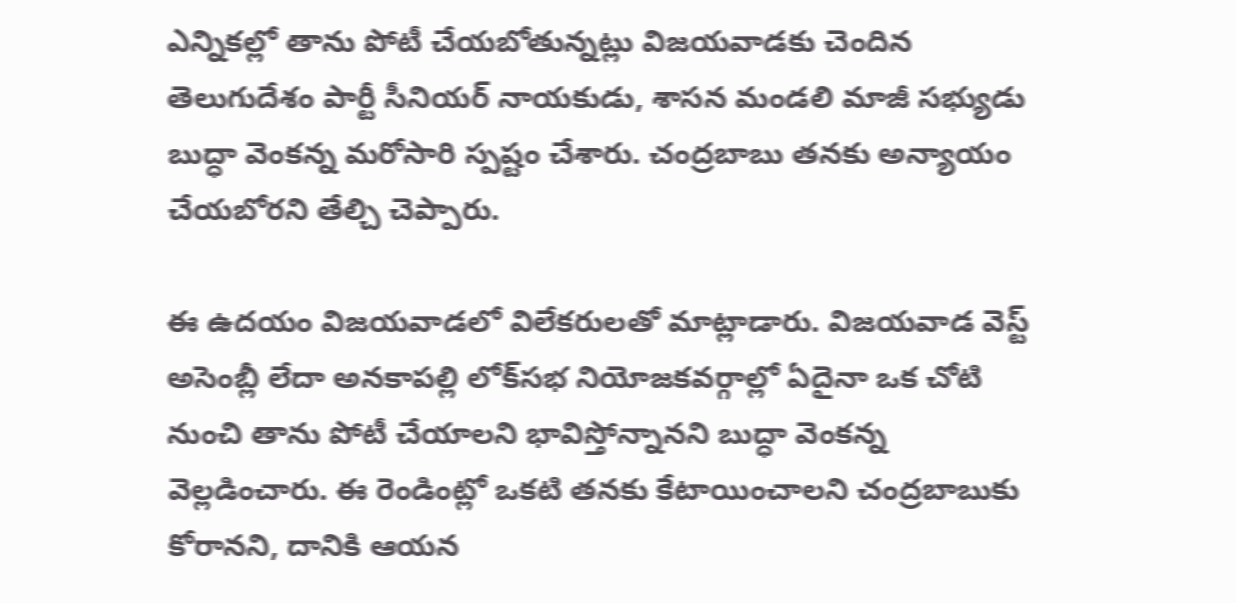ఎన్నికల్లో తాను పోటీ చేయబోతున్నట్లు విజయవాడకు చెందిన తెలుగుదేశం పార్టీ సీనియర్ నాయకుడు, శాసన మండలి మాజీ సభ్యుడు బుద్ధా వెంకన్న మరోసారి స్పష్టం చేశారు. చంద్రబాబు తనకు అన్యాయం చేయబోరని తేల్చి చెప్పారు.

ఈ ఉదయం విజయవాడలో విలేకరులతో మాట్లాడారు. విజయవాడ వెస్ట్ అసెంబ్లీ లేదా అనకాపల్లి లోక్‌సభ నియోజకవర్గాల్లో ఏదైనా ఒక చోటి నుంచి తాను పోటీ చేయాలని భావిస్తోన్నానని బుద్ధా వెంకన్న వెల్లడించారు. ఈ రెండింట్లో ఒకటి తనకు కేటాయించాలని చంద్రబాబుకు కోరానని, దానికి ఆయన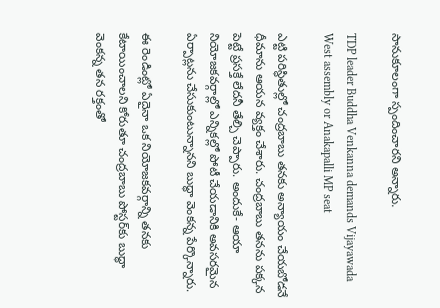సానుకూలంగా స్పందించారని అన్నారు.

TDP leader Buddha Venkanna demands Vijayawada West assembly or Anakapalli MP seat

ఎట్టి పరిస్థితుల్లో చంద్రబాబు తనకు అన్యాయం చేయబోడనే ధీమాను ఆయన వ్యక్తం చేశారు. చంద్రబాబు తనను పక్కన పెట్టే ప్రసక్తే లేదనీ తేల్చి చెప్పారు. అందుకే- ఆయా నియోజకవర్గాల్లో ఎన్నికల్లో పోటీ చేయడానికి అవసరమైన ఏర్పాట్లను చేసుకుంటున్నానని బుద్ధా వెంకన్న పేర్కొన్నారు.

ఈ రెండింట్లో ఏదైనా ఒక నియోజకవర్గాన్ని తనకు కేటాయించాలని కోరుతూ చంద్రబాబు పోస్టర్‌కు బుద్ధా వెంకన్న తన రక్తంతో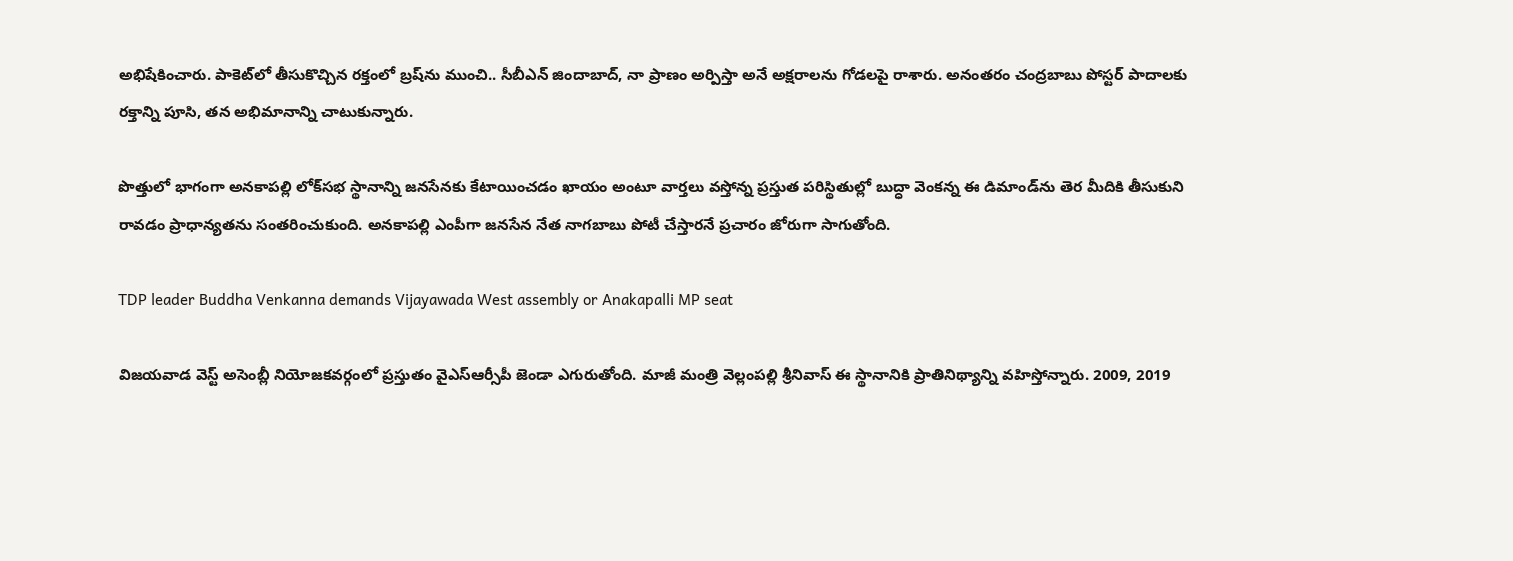అభిషేకించారు. పాకెట్‌లో తీసుకొచ్చిన రక్తంలో బ్రష్‌ను ముంచి.. సీబీఎన్ జిందాబాద్, నా ప్రాణం అర్పిస్తా అనే అక్షరాలను గోడలపై రాశారు. అనంతరం చంద్రబాబు పోస్టర్‌ పాదాలకు రక్తాన్ని పూసి, తన అభిమానాన్ని చాటుకున్నారు.

పొత్తులో భాగంగా అనకాపల్లి లోక్‌సభ స్థానాన్ని జనసేనకు కేటాయించడం ఖాయం అంటూ వార్తలు వస్తోన్న ప్రస్తుత పరిస్థితుల్లో బుద్ధా వెంకన్న ఈ డిమాండ్‌ను తెర మీదికి తీసుకుని రావడం ప్రాధాన్యతను సంతరించుకుంది. అనకాపల్లి ఎంపీగా జనసేన నేత నాగబాబు పోటీ చేస్తారనే ప్రచారం జోరుగా సాగుతోంది.

TDP leader Buddha Venkanna demands Vijayawada West assembly or Anakapalli MP seat

విజయవాడ వెస్ట్ అసెంబ్లీ నియోజకవర్గంలో ప్రస్తుతం వైఎస్ఆర్సీపీ జెండా ఎగురుతోంది. మాజీ మంత్రి వెల్లంపల్లి శ్రీనివాస్ ఈ స్థానానికి ప్రాతినిథ్యాన్ని వహిస్తోన్నారు. 2009, 2019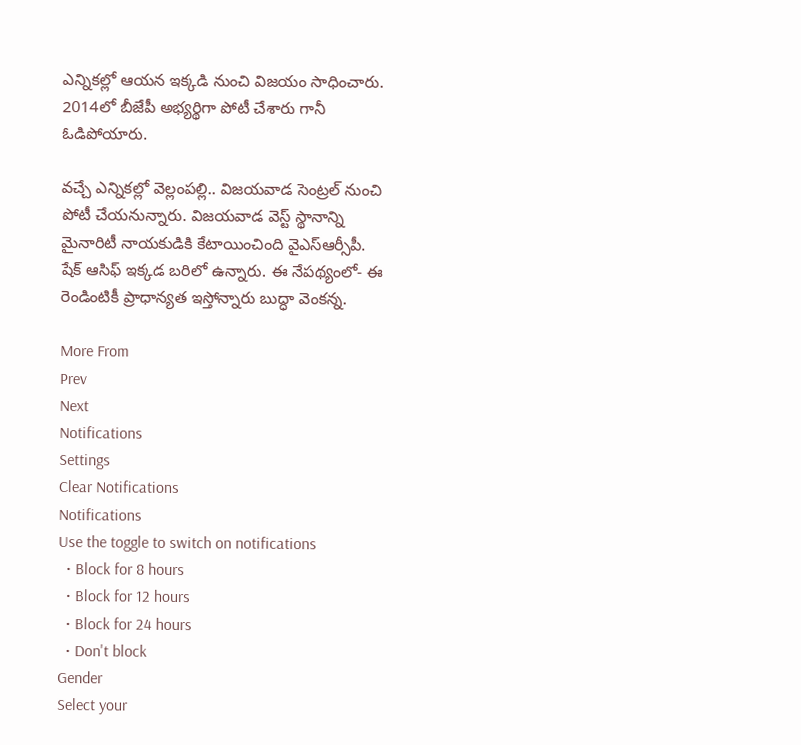ఎన్నికల్లో ఆయన ఇక్కడి నుంచి విజయం సాధించారు. 2014లో బీజేపీ అభ్యర్థిగా పోటీ చేశారు గానీ ఓడిపోయారు.

వచ్చే ఎన్నికల్లో వెల్లంపల్లి.. విజయవాడ సెంట్రల్ నుంచి పోటీ చేయనున్నారు. విజయవాడ వెస్ట్ స్థానాన్ని మైనారిటీ నాయకుడికి కేటాయించింది వైఎస్ఆర్సీపీ. షేక్ ఆసిఫ్ ఇక్కడ బరిలో ఉన్నారు. ఈ నేపథ్యంలో- ఈ రెండింటికీ ప్రాధాన్యత ఇస్తోన్నారు బుద్ధా వెంకన్న.

More From
Prev
Next
Notifications
Settings
Clear Notifications
Notifications
Use the toggle to switch on notifications
  • Block for 8 hours
  • Block for 12 hours
  • Block for 24 hours
  • Don't block
Gender
Select your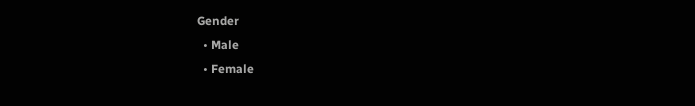Gender
  • Male
  • Female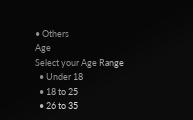• Others
Age
Select your Age Range
  • Under 18
  • 18 to 25
  • 26 to 35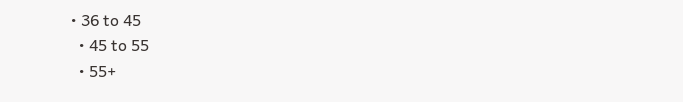• 36 to 45
  • 45 to 55
  • 55+